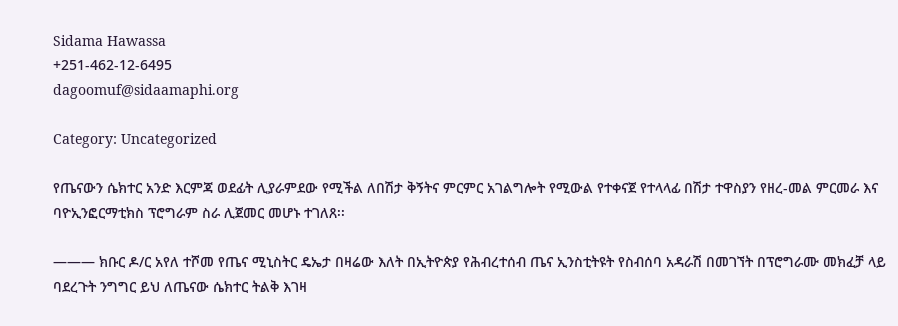Sidama Hawassa
+251-462-12-6495
dagoomuf@sidaamaphi.org

Category: Uncategorized

የጤናውን ሴክተር አንድ እርምጃ ወደፊት ሊያራምደው የሚችል ለበሽታ ቅኝትና ምርምር አገልግሎት የሚውል የተቀናጀ የተላላፊ በሽታ ተዋስያን የዘረ-መል ምርመራ እና ባዮኢንፎርማቲክስ ፕሮግራም ስራ ሊጀመር መሆኑ ተገለጸ፡፡

——— ክቡር ዶ/ር አየለ ተሾመ የጤና ሚኒስትር ዴኤታ በዛሬው እለት በኢትዮጵያ የሕብረተሰብ ጤና ኢንስቲትዩት የስብሰባ አዳራሽ በመገኘት በፕሮግራሙ መክፈቻ ላይ ባደረጉት ንግግር ይህ ለጤናው ሴክተር ትልቅ እገዛ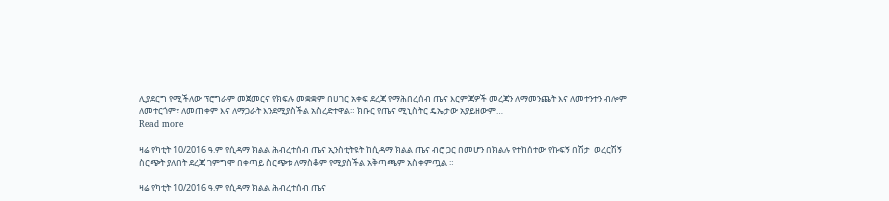ሊያደርግ የሚችለው ፕሮግራም መጀመርና የክፍሉ መቋቋም በሀገር አቀፍ ደረጃ የማሕበረሰብ ጤና እርምጃዎች መረጃን ለማመንጨት እና ለመተንተን ብሎም ለመተርጎም፣ ለመጠቀም እና ለማጋራት እንደሚያስችል አስረድተዋል። ክቡር የጤና ሚኒስትር ዴኤታው አያይዘውም…
Read more

ዛሬ የካቲት 10/2016 ዓ.ም የሲዳማ ክልል ሕብረተሰብ ጤና ኢንስቲትዩት ከሲዳማ ክልል ጤና ብሮ ጋር በመሆን በክልሉ የተከሰተው የኩፍኝ በሽታ  ወረርሽኝ ስርጭት ያለበት ደረጃ ገምግሞ በቀጣይ ስርጭቱ ለማስቆም የሚያስችል አቅጣጫም አስቀምጧል ።

ዛሬ የካቲት 10/2016 ዓ.ም የሲዳማ ክልል ሕብረተሰብ ጤና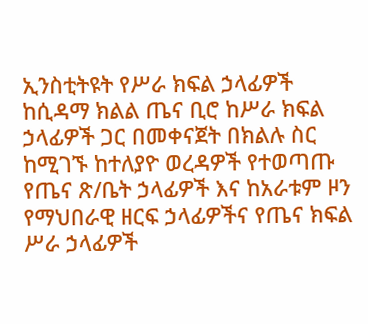ኢንስቲትዩት የሥራ ክፍል ኃላፊዎች   ከሲዳማ ክልል ጤና ቢሮ ከሥራ ክፍል ኃላፊዎች ጋር በመቀናጀት በክልሉ ስር ከሚገኙ ከተለያዮ ወረዳዎች የተወጣጡ የጤና ጽ/ቤት ኃላፊዎች እና ከአራቱም ዞን የማህበራዊ ዘርፍ ኃላፊዎችና የጤና ክፍል ሥራ ኃላፊዎች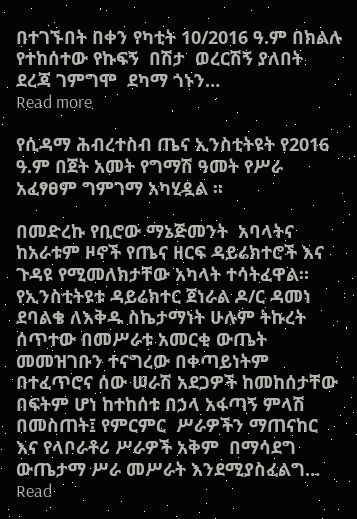በተገኙበት በቀን የካቲት 10/2016 ዓ.ም በክልሉ የተከሰተው የኩፍኝ  በሽታ  ወረርሽኝ ያለበት  ደረጃ ገምግሞ  ደካማ ጎኑን…
Read more

የሲዳማ ሕብረተስብ ጤና ኢንስቲትዩት የ2016 ዓ.ም በጀት አመት የግማሽ ዓመት የሥራ አፈፃፀም ግምገማ አካሂዷል ።

በመድረኩ የቢሮው ማኔጅመንት  አባላትና ከአራቱም ዞኖች የጤና ዘርፍ ዳይሬክተሮች እና  ጉዳዩ የሚመለክታቸው አካላት ተሳትፈዋል። የኢንስቲትዩቱ ዳይሬክተር ጀነራል ዶ/ር ዳመነ ደባልቄ ለእቅዱ ስኬታማነት ሁሉም ትኩረት ሰጥተው በመሥራቱ አመርቂ ውጤት መመዝገቡን ተናግረው በቀጣይነትም በተፈጥሮና ሰው ሠራሽ አደጋዎች ከመከሰታቸው በፍትም ሆነ ከተከሰቱ በኃላ አፋጣኝ ምላሽ በመስጠት፤ የምርምር  ሥራዎችን ማጠናከር እና የላቦራቶሪ ሥራዎች አቅም  በማሳደግ ውጤታማ ሥራ መሥራት እንደሚያስፈልግ…
Read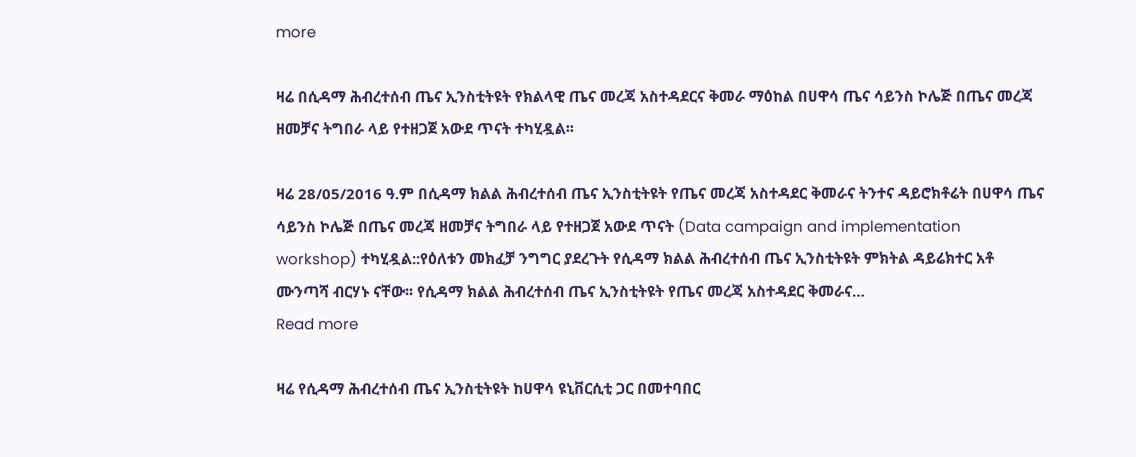more

ዛሬ በሲዳማ ሕብረተሰብ ጤና ኢንስቲትዩት የክልላዊ ጤና መረጃ አስተዳደርና ቅመራ ማዕከል በሀዋሳ ጤና ሳይንስ ኮሌጅ በጤና መረጃ ዘመቻና ትግበራ ላይ የተዘጋጀ አውደ ጥናት ተካሂዷል፡፡

ዛሬ 28/05/2016 ዓ.ም በሲዳማ ክልል ሕብረተሰብ ጤና ኢንስቲትዩት የጤና መረጃ አስተዳደር ቅመራና ትንተና ዳይሮክቶሬት በሀዋሳ ጤና ሳይንስ ኮሌጅ በጤና መረጃ ዘመቻና ትግበራ ላይ የተዘጋጀ አውደ ጥናት (Data campaign and implementation workshop) ተካሂዷል::የዕለቱን መክፈቻ ንግግር ያደረጉት የሲዳማ ክልል ሕብረተሰብ ጤና ኢንስቲትዩት ምክትል ዳይሬክተር አቶ ሙንጣሻ ብርሃኑ ናቸው፡፡ የሲዳማ ክልል ሕብረተሰብ ጤና ኢንስቲትዩት የጤና መረጃ አስተዳደር ቅመራና…
Read more

ዛሬ የሲዳማ ሕብረተሰብ ጤና ኢንስቲትዩት ከሀዋሳ ዩኒቨርሲቲ ጋር በመተባበር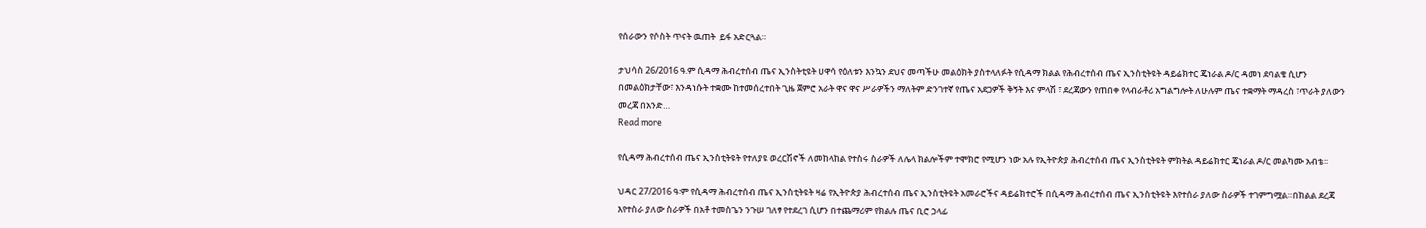የሰራውን የሶስት ጥናት ዉጠት  ይፋ አድርጓል።

ታህሳስ 26/2016 ዓ.ም ሲዳማ ሕብረተሰብ ጤና ኢንስትቲዩት ሀዋሳ የዕለቱን እንኳን ደህና መጣችሁ መልዕክት ያስተላለፉት የሲዳማ ክልል የሕብረተሰብ ጤና ኢንስቲትዩት ዳይሬክተር ጄነራል ዶ/ር ዳመነ ደባልቄ ሲሆን በመልዕክታቸው፣ እንዳነሱት ተቋሙ ከተመሰረተበት ጊዜ ጀምሮ አራት ዋና ዋና ሥራዎችን ማለትም ድንገተኛ የጤና አደጋዎች ቅኝት እና ምላሽ ፣ ደረጃውን የጠበቀ የላብራቶሪ አግልግሎት ለሁሉም ጤና ተቋማት ማዳረስ ፣ጥራት ያለውን መረጃ በአንድ…
Read more

የሲዳማ ሕብረተሰብ ጤና ኢንስቲትዩት የተለያዩ ወረርሽኖች ለመከላከል የተስሩ ስራዎች ለሌላ ክልሎችም ተሞክሮ የሚሆን ነው አሉ የኢትዮጵያ ሕብረተሰብ ጤና ኢንስቲትዩት ምክትል ዳይሬክተር ጄነራል ዶ/ር መልካሙ አብቴ፡፡

ህዳር 27/2016 ዓ፡ም የሲዳማ ሕብረተሰብ ጤና ኢንስቲትዩት ዛሬ የኢትዮጵያ ሕብረተሰብ ጤና ኢንስቲትዩት አመራሮችና ዳይሬክተሮች በሲዳማ ሕብረተሰብ ጤና ኢንስቲትዩት እየተሰራ ያለው ስራዎች ተገምግሟል።በክልል ደረጃ እየተስራ ያለው ስራዎች በአቶ ተመስጌን ንጉሠ ገለፃ የተደረገ ሲሆን በተጨማሪም የክልሉ ጤና ቢሮ ኃላፊ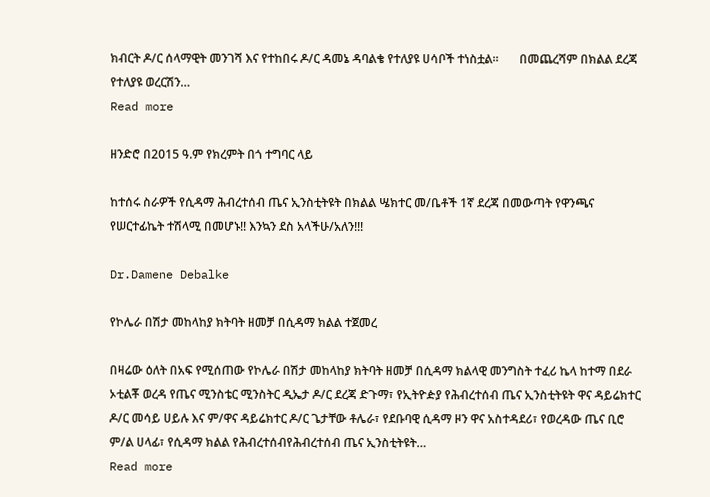ክብርት ዶ/ር ሰላማዊት መንገሻ እና የተከበሩ ዶ/ር ዳመኔ ዳባልቄ የተለያዩ ሀሳቦች ተነስቷል።       በመጨረሻም በክልል ደረጃ የተለያዩ ወረርሽን…
Read more

ዘንድሮ በ2015 ዓ.ም የክረምት በጎ ተግባር ላይ

ከተሰሩ ስራዎች የሲዳማ ሕብረተሰብ ጤና ኢንስቲትዩት በክልል ሤክተር መ/ቤቶች 1ኛ ደረጃ በመውጣት የዋንጫና የሠርተፊኬት ተሽላሚ በመሆኑ!! እንኳን ደስ አላችሁ/አለን!!!

Dr.Damene Debalke

የኮሌራ በሽታ መከላከያ ክትባት ዘመቻ በሲዳማ ክልል ተጀመረ

በዛሬው ዕለት በአፍ የሚሰጠው የኮሌራ በሽታ መከላከያ ክትባት ዘመቻ በሲዳማ ክልላዊ መንግስት ተፈሪ ኬላ ከተማ በደራ ኦቲልቾ ወረዳ የጤና ሚንስቴር ሚንስትር ዲኤታ ዶ/ር ደረጃ ድጉማ፣ የኢትዮዽያ የሕብረተሰብ ጤና ኢንስቲትዩት ዋና ዳይሬክተር ዶ/ር መሳይ ሀይሉ እና ም/ዋና ዳይሬክተር ዶ/ር ጌታቸው ቶሌራ፣ የደቡባዊ ሲዳማ ዞን ዋና አስተዳደሪ፣ የወረዳው ጤና ቢሮ ም/ል ሀላፊ፣ የሲዳማ ክልል የሕብረተሰብየሕብረተሰብ ጤና ኢንስቲትዩት…
Read more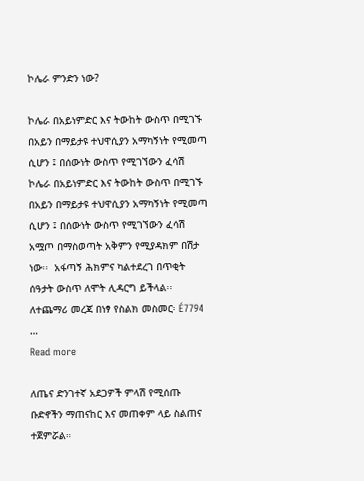ኮሌራ ምንድን ነው?

ኮሌራ በአይነምድር እና ትውከት ውስጥ በሚገኙ በአይን በማይታዩ ተህዋሲያን አማካኝነት የሚመጣ ሲሆን ፤ በሰውነት ውስጥ የሚገኘውን ፈሳሽ   ኮሌራ በአይነምድር እና ትውከት ውስጥ በሚገኙ በአይን በማይታዩ ተህዋሲያን አማካኝነት የሚመጣ ሲሆን ፤ በሰውነት ውስጥ የሚገኘውን ፈሳሽ   አሟጦ በማስወጣት አቅምን የሚያዳክም በሽታ ነው፡፡  አፋጣኝ ሕክምና ካልተደረገ በጥቂት ሰዓታት ውስጥ ለሞት ሊዳርግ ይችላል፡፡ ለተጨማሪ መረጃ በነፃ የስልክ መስመር፡ É7794 …
Read more

ለጤና ድንገተኛ አደጋዎች ምላሽ የሚሰጡ ቡድኖችን ማጠናከር እና መጠቀም ላይ ስልጠና ተጀምሯል።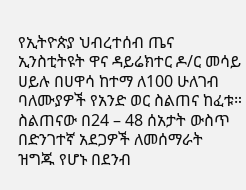የኢትዮጵያ ህብረተሰብ ጤና ኢንስቲትዩት ዋና ዳይሬክተር ዶ/ር መሳይ ሀይሉ በሀዋሳ ከተማ ለ100 ሁለገብ ባለሙያዎች የአንድ ወር ስልጠና ከፈቱ። ስልጠናው በ24 – 48 ሰአታት ውስጥ በድንገተኛ አደጋዎች ለመሰማራት ዝግጁ የሆኑ በደንብ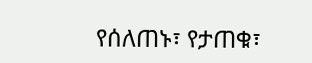የሰለጠኑ፣ የታጠቁ፣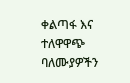ቀልጣፋ እና ተለዋዋጭ ባለሙያዎችን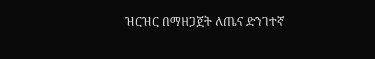ዝርዝር በማዘጋጀት ለጤና ድንገተኛ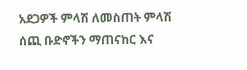አደጋዎች ምላሽ ለመስጠት ምላሽ ሰጪ ቡድኖችን ማጠናከር እና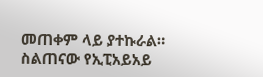መጠቀም ላይ ያተኩራል። ስልጠናው የኢፒአይአይ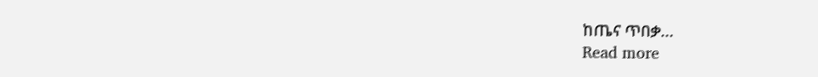ከጤና ጥበቃ…
Read more